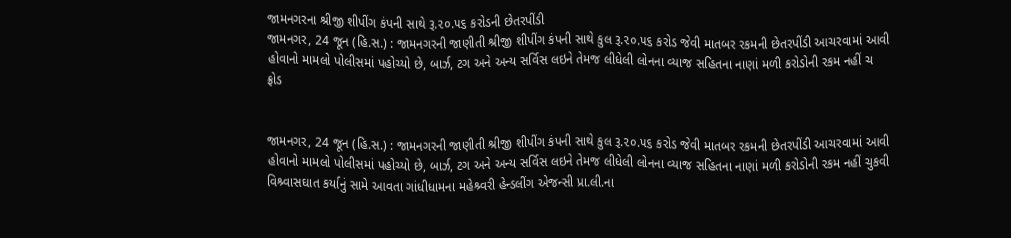જામનગરના શ્રીજી શીપીંગ કંપની સાથે રૂ.૨૦.૫૬ કરોડની છેતરપીંડી
જામનગર, 24 જૂન (હિ.સ.) : જામનગરની જાણીતી શ્રીજી શીપીંગ કંપની સાથે કુલ રૂ.૨૦.૫૬ કરોડ જેવી માતબર રકમની છેતરપીંડી આચરવામાં આવી હોવાનો મામલો પોલીસમાં પહોચ્યો છે, બાર્ઝ, ટગ અને અન્ય સર્વિસ લઇને તેમજ લીધેલી લોનના વ્યાજ સહિતના નાણાં મળી કરોડોની રકમ નહીં ચ
ફ્રોડ


જામનગર, 24 જૂન (હિ.સ.) : જામનગરની જાણીતી શ્રીજી શીપીંગ કંપની સાથે કુલ રૂ.૨૦.૫૬ કરોડ જેવી માતબર રકમની છેતરપીંડી આચરવામાં આવી હોવાનો મામલો પોલીસમાં પહોચ્યો છે, બાર્ઝ, ટગ અને અન્ય સર્વિસ લઇને તેમજ લીધેલી લોનના વ્યાજ સહિતના નાણાં મળી કરોડોની રકમ નહીં ચુકવી વિશ્ર્વાસઘાત કર્યાનું સામે આવતા ગાંધીધામના મહેશ્ર્વરી હેન્ડલીંગ એજન્સી પ્રા.લી.ના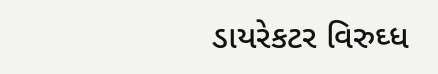ડાયરેકટર વિરુઘ્ધ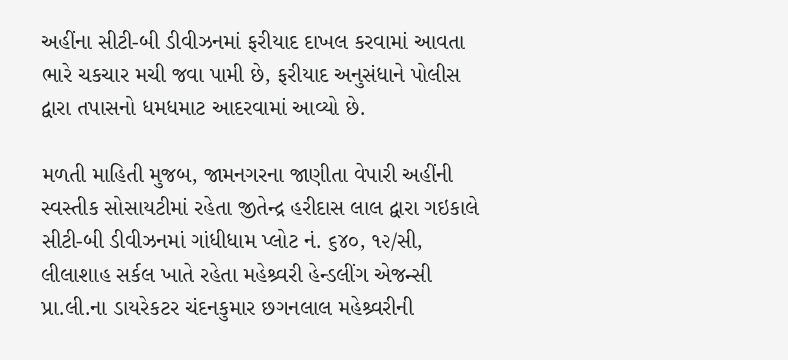અહીંના સીટી-બી ડીવીઝનમાં ફરીયાદ દાખલ કરવામાં આવતા ભારે ચકચાર મચી જવા પામી છે, ફરીયાદ અનુસંધાને પોલીસ દ્વારા તપાસનો ધમધમાટ આદરવામાં આવ્યો છે.

મળતી માહિતી મુજબ, જામનગરના જાણીતા વેપારી અહીંની સ્વસ્તીક સોસાયટીમાં રહેતા જીતેન્દ્ર હરીદાસ લાલ દ્વારા ગઇકાલે સીટી-બી ડીવીઝનમાં ગાંધીધામ પ્લોટ નં. ૬૪૦, ૧૨/સી, લીલાશાહ સર્કલ ખાતે રહેતા મહેશ્ર્વરી હેન્ડલીંગ એજન્સી પ્રા.લી.ના ડાયરેકટર ચંદનકુમાર છગનલાલ મહેશ્ર્વરીની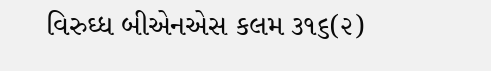વિરુઘ્ધ બીએનએસ કલમ ૩૧૬(૨)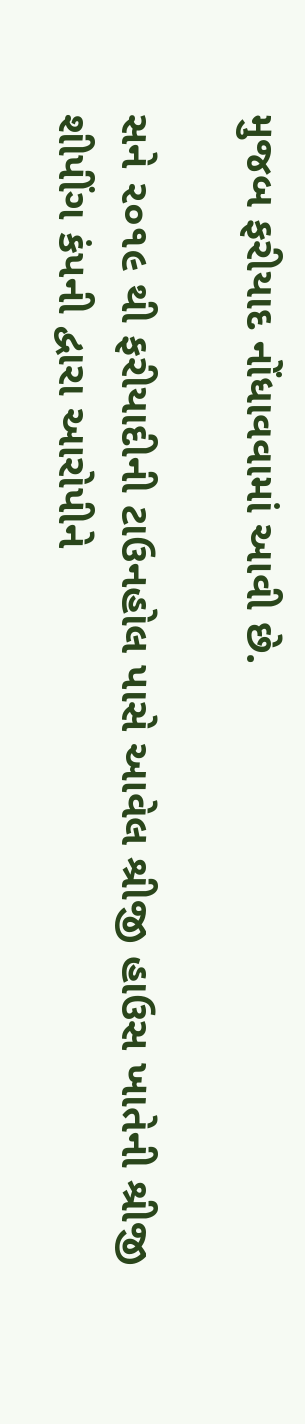મુજબ ફરીયાદ નોંધાવવામાં આવી છે.

સને ૨૦૧૯ થી ફરીયાદીની ટાઉનહોલ પાસે આવેલ શ્રીજી હાઉસ ખાતેની શ્રીજી શીપીંગ કંપની દ્વારા આરોપીને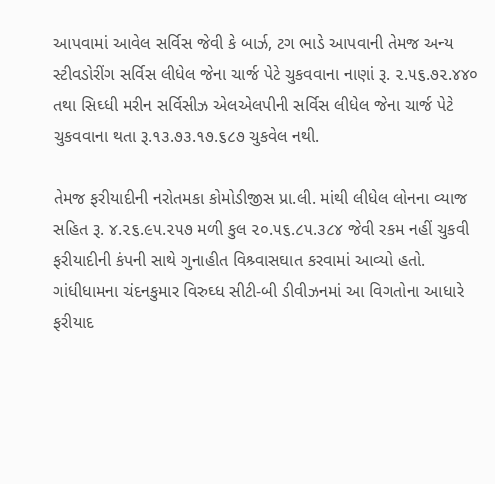આપવામાં આવેલ સર્વિસ જેવી કે બાર્ઝ, ટગ ભાડે આપવાની તેમજ અન્ય સ્ટીવડોરીંગ સર્વિસ લીધેલ જેના ચાર્જ પેટે ચુકવવાના નાણાં રૂ. ૨.૫૬.૭૨.૪૪૦ તથા સિઘ્ધી મરીન સર્વિસીઝ એલએલપીની સર્વિસ લીધેલ જેના ચાર્જ પેટે ચુકવવાના થતા રૂ.૧૩.૭૩.૧૭.૬૮૭ ચુકવેલ નથી.

તેમજ ફરીયાદીની નરોતમકા કોમોડીજીસ પ્રા.લી. માંથી લીધેલ લોનના વ્યાજ સહિત રૂ. ૪.૨૬.૯૫.૨૫૭ મળી કુલ ૨૦.૫૬.૮૫.૩૮૪ જેવી રકમ નહીં ચુકવી ફરીયાદીની કંપની સાથે ગુનાહીત વિશ્ર્વાસઘાત કરવામાં આવ્યો હતો. ગાંધીધામના ચંદનકુમાર વિરુઘ્ધ સીટી-બી ડીવીઝનમાં આ વિગતોના આધારે ફરીયાદ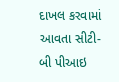દાખલ કરવામાં આવતા સીટી-બી પીઆઇ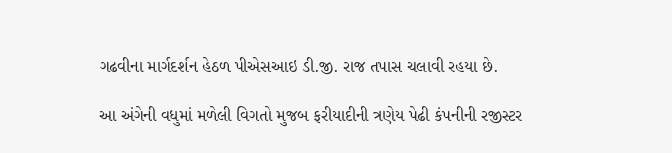ગઢવીના માર્ગદર્શન હેઠળ પીએસઆઇ ડી.જી. રાજ તપાસ ચલાવી રહયા છે.

આ અંગેની વધુમાં મળેલી વિગતો મુજબ ફરીયાદીની ત્રણેય પેઢી કંપનીની રજીસ્ટર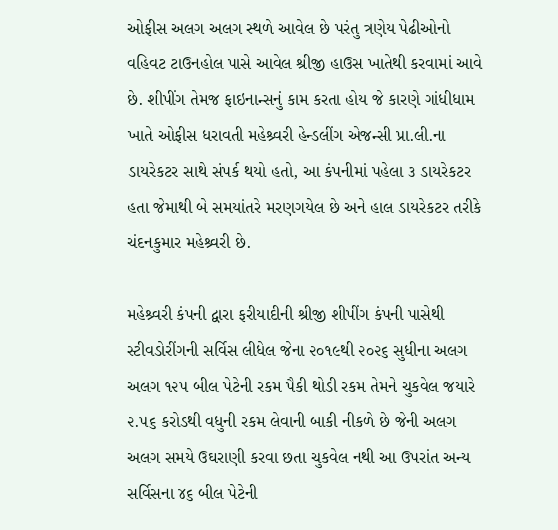ઓફીસ અલગ અલગ સ્થળે આવેલ છે પરંતુ ત્રણેય પેઢીઓનો વહિવટ ટાઉનહોલ પાસે આવેલ શ્રીજી હાઉસ ખાતેથી કરવામાં આવે છે. શીપીંગ તેમજ ફાઇનાન્સનું કામ કરતા હોય જે કારણે ગાંધીધામ ખાતે ઓફીસ ધરાવતી મહેશ્ર્વરી હેન્ડલીંગ એજન્સી પ્રા.લી.ના ડાયરેકટર સાથે સંપર્ક થયો હતો, આ કંપનીમાં પહેલા ૩ ડાયરેકટર હતા જેમાથી બે સમયાંતરે મરણગયેલ છે અને હાલ ડાયરેકટર તરીકે ચંદનકુમાર મહેશ્ર્વરી છે.

મહેશ્ર્વરી કંપની દ્વારા ફરીયાદીની શ્રીજી શીપીંગ કંપની પાસેથી સ્ટીવડોરીંગની સર્વિસ લીધેલ જેના ૨૦૧૯થી ૨૦૨૬ સુધીના અલગ અલગ ૧૨૫ બીલ પેટેની રકમ પૈકી થોડી રકમ તેમને ચુકવેલ જયારે ૨.૫૬ કરોડથી વધુની રકમ લેવાની બાકી નીકળે છે જેની અલગ અલગ સમયે ઉઘરાણી કરવા છતા ચુકવેલ નથી આ ઉપરાંત અન્ય સર્વિસના ૪૬ બીલ પેટેની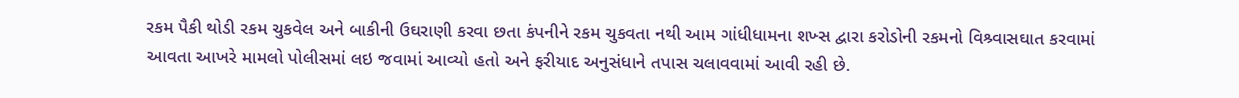રકમ પૈકી થોડી રકમ ચુકવેલ અને બાકીની ઉઘરાણી કરવા છતા કંપનીને રકમ ચુકવતા નથી આમ ગાંધીધામના શખ્સ દ્વારા કરોડોની રકમનો વિશ્ર્વાસઘાત કરવામાં આવતા આખરે મામલો પોલીસમાં લઇ જવામાં આવ્યો હતો અને ફરીયાદ અનુસંધાને તપાસ ચલાવવામાં આવી રહી છે.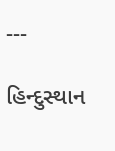---

હિન્દુસ્થાન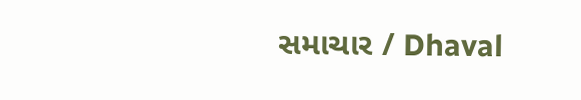સમાચાર / Dhaval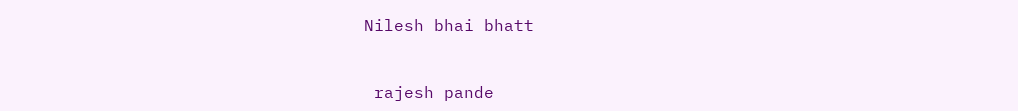Nilesh bhai bhatt


 rajesh pande